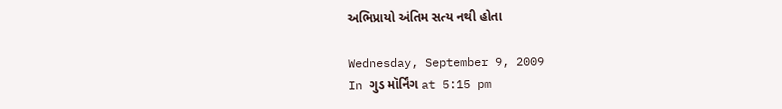અભિપ્રાયો અંતિમ સત્ય નથી હોતા

Wednesday, September 9, 2009
In ગુડ મૉર્નિંગ at 5:15 pm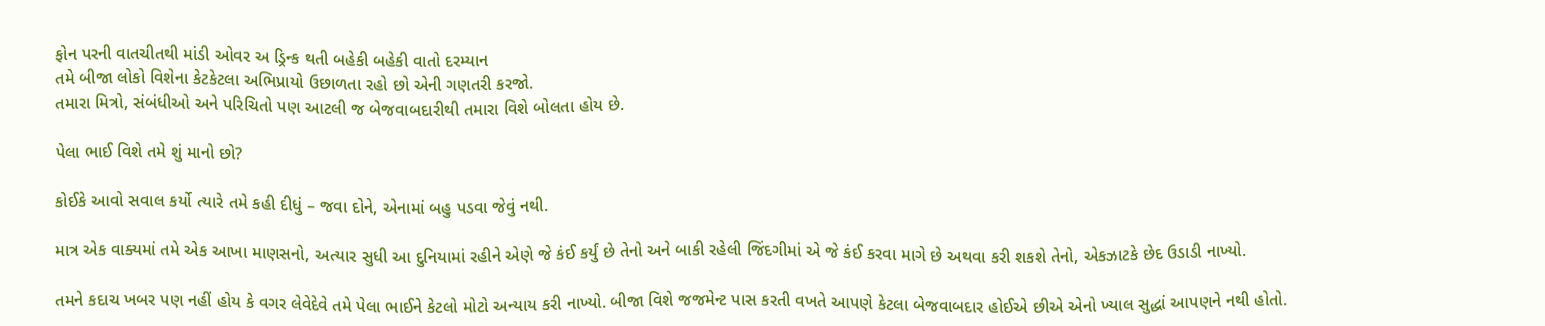ફોન પરની વાતચીતથી માંડી ઓવર અ ડ્રિન્ક થતી બહેકી બહેકી વાતો દરમ્યાન
તમે બીજા લોકો વિશેના કેટકેટલા અભિપ્રાયો ઉછાળતા રહો છો એની ગણતરી કરજો.
તમારા મિત્રો, સંબંધીઓ અને પરિચિતો પણ આટલી જ બેજવાબદારીથી તમારા વિશે બોલતા હોય છે.

પેલા ભાઈ વિશે તમે શું માનો છો?

કોઈકે આવો સવાલ કર્યો ત્યારે તમે કહી દીધું – જવા દોને, એનામાં બહુ પડવા જેવું નથી.

માત્ર એક વાક્યમાં તમે એક આખા માણસનો, અત્યાર સુધી આ દુનિયામાં રહીને એણે જે કંઈ કર્યું છે તેનો અને બાકી રહેલી જિંદગીમાં એ જે કંઈ કરવા માગે છે અથવા કરી શકશે તેનો, એકઝાટકે છેદ ઉડાડી નાખ્યો.

તમને કદાચ ખબર પણ નહીં હોય કે વગર લેવેદેવે તમે પેલા ભાઈને કેટલો મોટો અન્યાય કરી નાખ્યો. બીજા વિશે જજમેન્ટ પાસ કરતી વખતે આપણે કેટલા બેજવાબદાર હોઈએ છીએ એનો ખ્યાલ સુદ્ધાં આપણને નથી હોતો.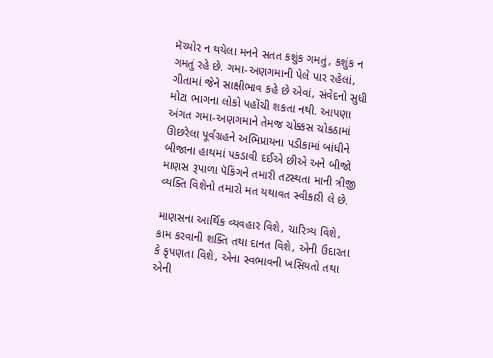મૅચ્યોર ન થયેલા મનને સતત કશુંક ગમતું, કશુંક ન ગમતું રહે છે. ગમા-અણગમાની પેલે પાર રહેલાં, ગીતામાં જેને સાક્ષીભાવ કહે છે એવાં, સંવેદનો સુધી મોટા ભાગના લોકો પહોંચી શકતા નથી. આપણા અંગત ગમા-અણગમાને તેમજ ચોક્કસ ચોકઠામાં ઊછરેલા પૂર્વગ્રહને અભિપ્રાયના પડીકામાં બાંધીને બીજાના હાથમાં પકડાવી દઈએ છીએ અને બીજો માણસ રૂપાળા પૅકિંગને તમારી તટસ્થતા માની ત્રીજી વ્યક્તિ વિશેનો તમારો મત યથાવત સ્વીકારી લે છે.

માણસના આર્થિક વ્યવહાર વિશે, ચારિત્ર્ય વિશે, કામ કરવાની શક્તિ તથા દાનત વિશે, એની ઉદારતા કે કૃપણતા વિશે, એના સ્વભાવની ખસિયતો તથા એની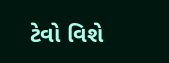ટેવો વિશે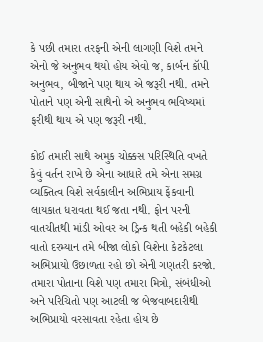કે પછી તમારા તરફની એની લાગણી વિશે તમને એનો જે અનુભવ થયો હોય એવો જ, કાર્બન કૉપી અનુભવ, બીજાને પણ થાય એ જરૂરી નથી. તમને પોતાને પણ એની સાથેનો એ અનુભવ ભવિષ્યમાં ફરીથી થાય એ પણ જરૂરી નથી.

કોઈ તમારી સાથે અમુક ચોક્કસ પરિસ્થિતિ વખતે કેવું વર્તન રાખે છે એના આધારે તમે એના સમગ્ર વ્યક્તિત્વ વિશે સર્વકાલીન અભિપ્રાય ફેંકવાની લાયકાત ધરાવતા થઈ જતા નથી. ફોન પરની વાતચીતથી માંડી ઓવર અ ડ્રિન્ક થતી બહેકી બહેકી વાતો દરમ્યાન તમે બીજા લોકો વિશેના કેટકેટલા અભિપ્રાયો ઉછાળતા રહો છો એની ગણતરી કરજો. તમારા પોતાના વિશે પણ તમારા મિત્રો, સંબંધીઓ અને પરિચિતો પણ આટલી જ બેજવાબદારીથી અભિપ્રાયો વરસાવતા રહેતા હોય છે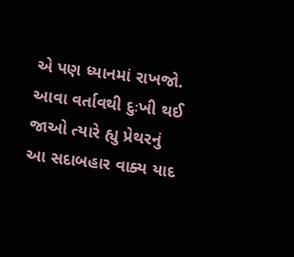એ પણ ધ્યાનમાં રાખજો. આવા વર્તાવથી દુઃખી થઈ જાઓ ત્યારે હ્યુ પ્રેથરનું આ સદાબહાર વાક્ય યાદ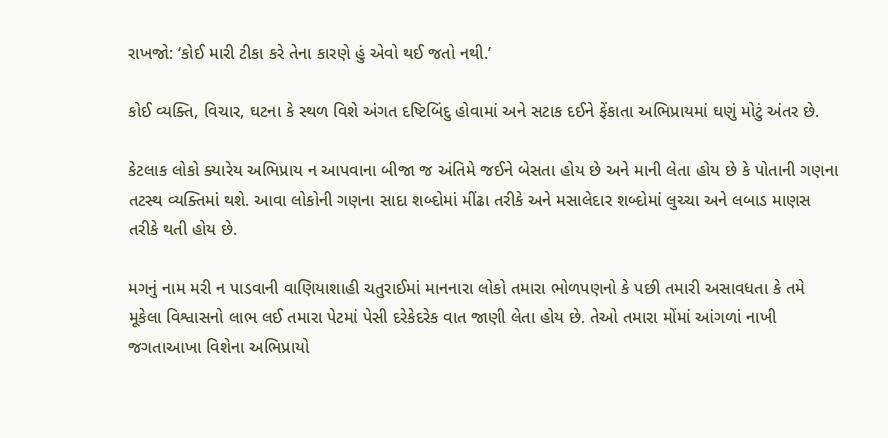રાખજો: ‘કોઈ મારી ટીકા કરે તેના કારણે હું એવો થઈ જતો નથી.’

કોઈ વ્યક્તિ, વિચાર, ઘટના કે સ્થળ વિશે અંગત દષ્ટિબિંદુ હોવામાં અને સટાક દઈને ફેંકાતા અભિપ્રાયમાં ઘણું મોટું અંતર છે.

કેટલાક લોકો ક્યારેય અભિપ્રાય ન આપવાના બીજા જ અંતિમે જઈને બેસતા હોય છે અને માની લેતા હોય છે કે પોતાની ગણના તટસ્થ વ્યક્તિમાં થશે. આવા લોકોની ગણના સાદા શબ્દોમાં મીંઢા તરીકે અને મસાલેદાર શબ્દોમાં લુચ્ચા અને લબાડ માણસ તરીકે થતી હોય છે.

મગનું નામ મરી ન પાડવાની વાણિયાશાહી ચતુરાઈમાં માનનારા લોકો તમારા ભોળપણનો કે પછી તમારી અસાવધતા કે તમે મૂકેલા વિશ્વાસનો લાભ લઈ તમારા પેટમાં પેસી દરેકેદરેક વાત જાણી લેતા હોય છે. તેઓ તમારા મોંમાં આંગળાં નાખી જગતાઆખા વિશેના અભિપ્રાયો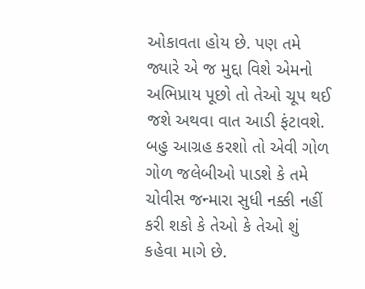ઓકાવતા હોય છે. પણ તમે જ્યારે એ જ મુદ્દા વિશે એમનો અભિપ્રાય પૂછો તો તેઓ ચૂપ થઈ જશે અથવા વાત આડી ફંટાવશે. બહુ આગ્રહ કરશો તો એવી ગોળ ગોળ જલેબીઓ પાડશે કે તમે ચોવીસ જન્મારા સુધી નક્કી નહીં કરી શકો કે તેઓ કે તેઓ શું કહેવા માગે છે.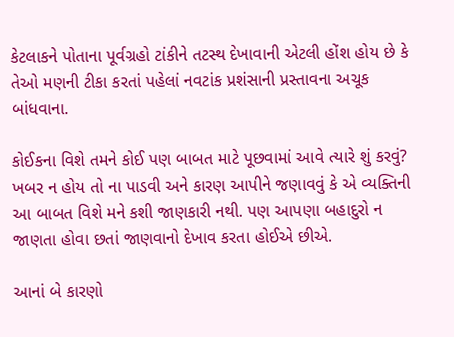કેટલાકને પોતાના પૂર્વગ્રહો ટાંકીને તટસ્થ દેખાવાની એટલી હોંશ હોય છે કે તેઓ મણની ટીકા કરતાં પહેલાં નવટાંક પ્રશંસાની પ્રસ્તાવના અચૂક બાંધવાના.

કોઈકના વિશે તમને કોઈ પણ બાબત માટે પૂછવામાં આવે ત્યારે શું કરવું? ખબર ન હોય તો ના પાડવી અને કારણ આપીને જણાવવું કે એ વ્યક્તિની આ બાબત વિશે મને કશી જાણકારી નથી. પણ આપણા બહાદુરો ન જાણતા હોવા છતાં જાણવાનો દેખાવ કરતા હોઈએ છીએ.

આનાં બે કારણો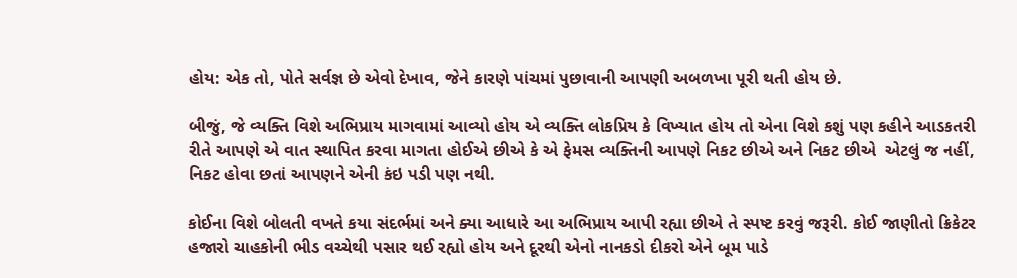હોય: એક તો, પોતે સર્વજ્ઞ છે એવો દેખાવ, જેને કારણે પાંચમાં પુછાવાની આપણી અબળખા પૂરી થતી હોય છે.

બીજું, જે વ્યક્તિ વિશે અભિપ્રાય માગવામાં આવ્યો હોય એ વ્યક્તિ લોકપ્રિય કે વિખ્યાત હોય તો એના વિશે કશું પણ કહીને આડકતરી રીતે આપણે એ વાત સ્થાપિત કરવા માગતા હોઈએ છીએ કે એ ફેમસ વ્યક્તિની આપણે નિકટ છીએ અને નિકટ છીએ  એટલું જ નહીં, નિકટ હોવા છતાં આપણને એની કંઇ પડી પણ નથી.

કોઈના વિશે બોલતી વખતે કયા સંદર્ભમાં અને ક્યા આધારે આ અભિપ્રાય આપી રહ્યા છીએ તે સ્પષ્ટ કરવું જરૂરી. કોઈ જાણીતો ક્રિકેટર હજારો ચાહકોની ભીડ વચ્ચેથી પસાર થઈ રહ્યો હોય અને દૂરથી એનો નાનકડો દીકરો એને બૂમ પાડે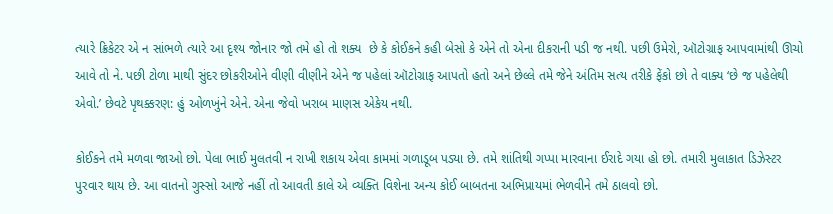ત્યારે ક્રિકેટર એ ન સાંભળે ત્યારે આ દૃશ્ય જોનાર જો તમે હો તો શક્ય  છે કે કોઈકને કહી બેસો કે એને તો એના દીકરાની પડી જ નથી. પછી ઉમેરો, ઑટોગ્રાફ આપવામાંથી ઊચો આવે તો ને. પછી ટોળા માથી સુંદર છોકરીઓને વીણી વીણીને એને જ પહેલાં ઑટોગ્રાફ આપતો હતો અને છેલ્લે તમે જેને અંતિમ સત્ય તરીકે ફેંકો છો તે વાક્ય ‘છે જ પહેલેથી એવો.’ છેવટે પૃથક્કરણ: હું ઓળખુંને એને. એના જેવો ખરાબ માણસ એકેય નથી.

કોઈકને તમે મળવા જાઓ છો. પેલા ભાઈ મુલતવી ન રાખી શકાય એવા કામમાં ગળાડૂબ પડ્યા છે. તમે શાંતિથી ગપ્પા મારવાના ઈરાદે ગયા હો છો. તમારી મુલાકાત ડિઝેસ્ટર પુરવાર થાય છે. આ વાતનો ગુસ્સો આજે નહીં તો આવતી કાલે એ વ્યક્તિ વિશેના અન્ય કોઈ બાબતના અભિપ્રાયમાં ભેળવીને તમે ઠાલવો છો.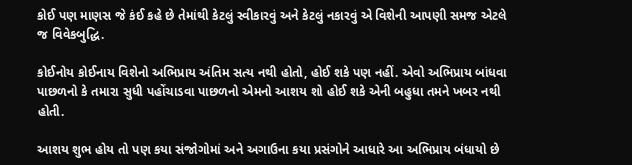કોઈ પણ માણસ જે કંઈ કહે છે તેમાંથી કેટલું સ્વીકારવું અને કેટલું નકારવું એ વિશેની આપણી સમજ એટલે જ વિવેકબુદ્ધિ.

કોઈનોય કોઈનાય વિશેનો અભિપ્રાય અંતિમ સત્ય નથી હોતો, હોઈ શકે પણ નહીં. એવો અભિપ્રાય બાંધવા પાછળનો કે તમારા સુધી પહોંચાડવા પાછળનો એમનો આશય શો હોઈ શકે એની બહુધા તમને ખબર નથી હોતી.

આશય શુભ હોય તો પણ કયા સંજોગોમાં અને અગાઉના કયા પ્રસંગોને આધારે આ અભિપ્રાય બંધાયો છે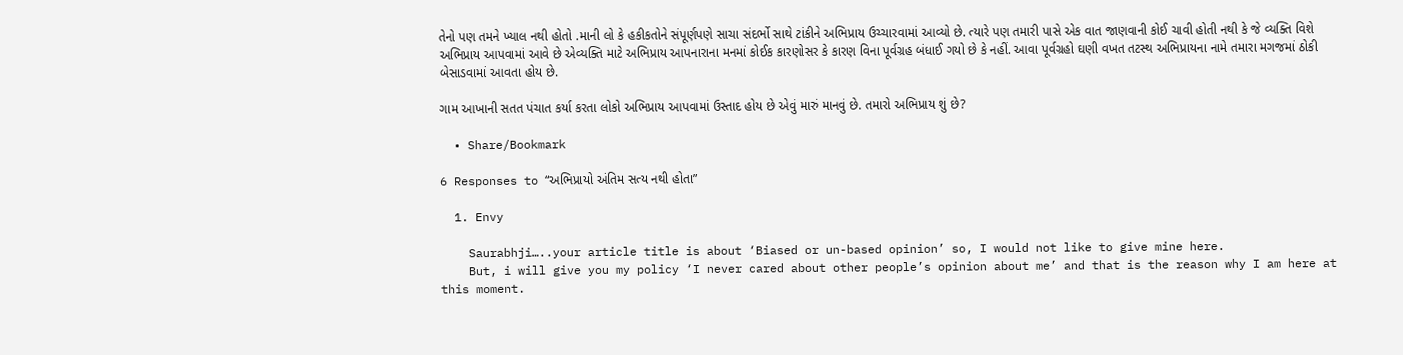તેનો પણ તમને ખ્યાલ નથી હોતો .માની લો કે હકીકતોને સંપૂર્ણપણે સાચા સંદર્ભો સાથે ટાંકીને અભિપ્રાય ઉચ્ચારવામાં આવ્યો છે. ત્યારે પણ તમારી પાસે એક વાત જાણવાની કોઈ ચાવી હોતી નથી કે જે વ્યક્તિ વિશે અભિપ્રાય આપવામાં આવે છે એવ્યક્તિ માટે અભિપ્રાય આપનારાના મનમાં કોઈક કારણોસર કે કારણ વિના પૂર્વગ્રહ બંધાઈ ગયો છે કે નહીં. આવા પૂર્વગ્રહો ઘણી વખત તટસ્થ અભિપ્રાયના નામે તમારા મગજમાં ઠોકી બેસાડવામાં આવતા હોય છે.

ગામ આખાની સતત પંચાત કર્યા કરતા લોકો અભિપ્રાય આપવામાં ઉસ્તાદ હોય છે એવું મારું માનવું છે. તમારો અભિપ્રાય શું છે?

  • Share/Bookmark

6 Responses to “અભિપ્રાયો અંતિમ સત્ય નથી હોતા”

  1. Envy

    Saurabhji…..your article title is about ‘Biased or un-based opinion’ so, I would not like to give mine here.
    But, i will give you my policy ‘I never cared about other people’s opinion about me’ and that is the reason why I am here at this moment.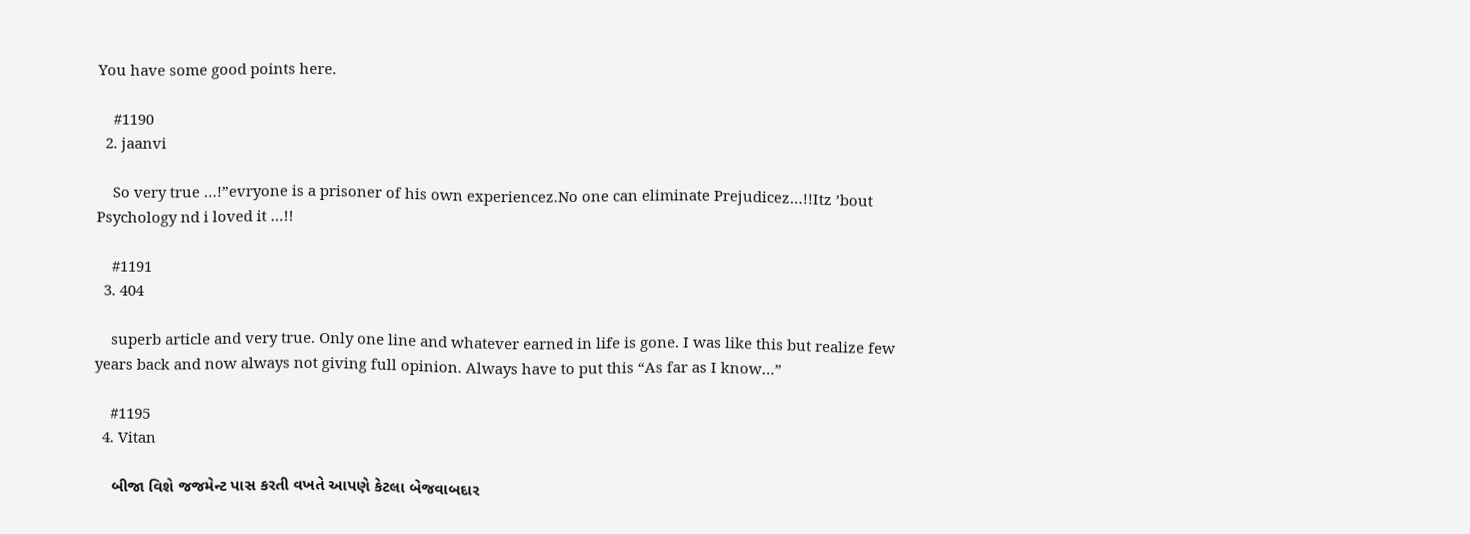You have some good points here.

    #1190
  2. jaanvi

    So very true …!”evryone is a prisoner of his own experiencez.No one can eliminate Prejudicez…!!Itz ’bout Psychology nd i loved it …!!

    #1191
  3. 404

    superb article and very true. Only one line and whatever earned in life is gone. I was like this but realize few years back and now always not giving full opinion. Always have to put this “As far as I know…”

    #1195
  4. Vitan

    બીજા વિશે જજમેન્ટ પાસ કરતી વખતે આપણે કેટલા બેજવાબદાર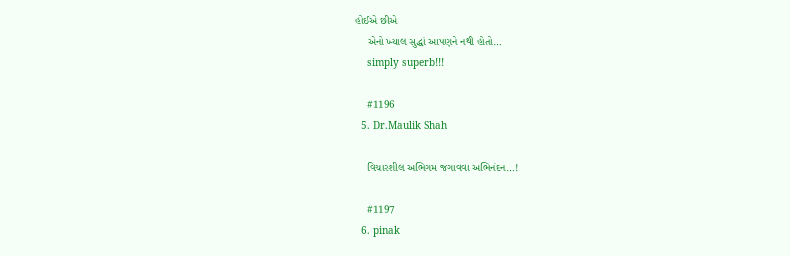હોઈએ છીએ
    એનો ખ્યાલ સુદ્ધાં આપણને નથી હોતો…
    simply superb!!!

    #1196
  5. Dr.Maulik Shah

    વિચારશીલ અભિગમ જગાવવા અભિનંદન…!

    #1197
  6. pinak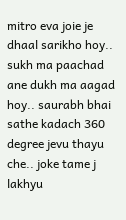mitro eva joie je dhaal sarikho hoy.. sukh ma paachad ane dukh ma aagad hoy.. saurabh bhai sathe kadach 360 degree jevu thayu che.. joke tame j lakhyu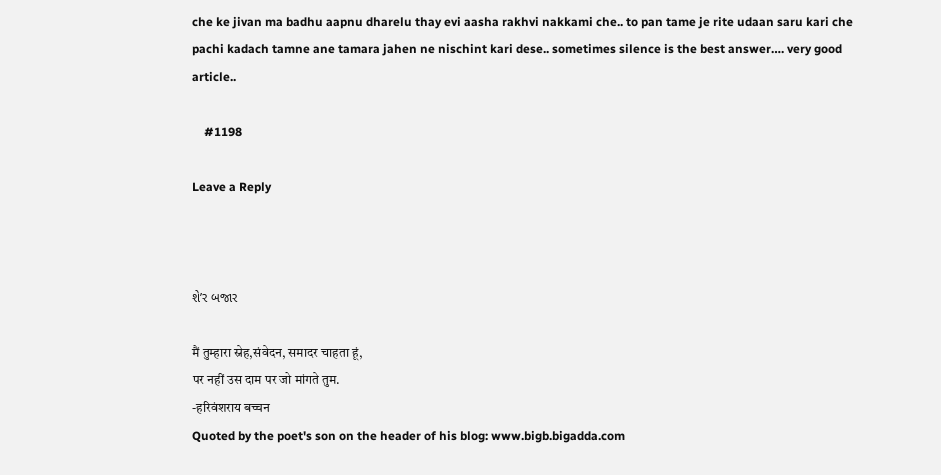che ke jivan ma badhu aapnu dharelu thay evi aasha rakhvi nakkami che.. to pan tame je rite udaan saru kari che pachi kadach tamne ane tamara jahen ne nischint kari dese.. sometimes silence is the best answer…. very good article..

    #1198

Leave a Reply



શે’ર બજાર

मैं तुम्हारा स्नेह,संवेदन, समादर चाहता हूं,
पर नहीं उस दाम पर जो मांगते तुम.
-हरिवंशराय बच्चन
Quoted by the poet's son on the header of his blog: www.bigb.bigadda.com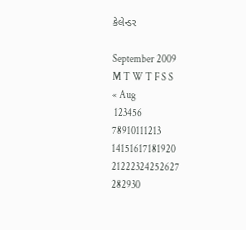કેલેન્ડર

September 2009
M T W T F S S
« Aug
 123456
78910111213
14151617181920
21222324252627
282930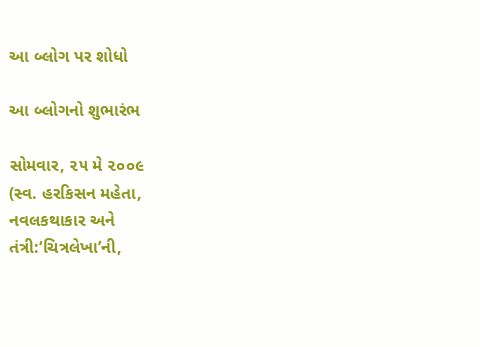આ બ્લોગ પર શોધો

આ બ્લોગનો શુભારંભ

સોમવાર, ૨૫ મે ૨૦૦૯
(સ્વ. હરકિસન મહેતા,
નવલકથાકાર અને
તંત્રી:‘ચિત્રલેખા’ની,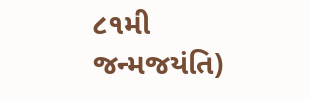૮૧મી જન્મજયંતિ)